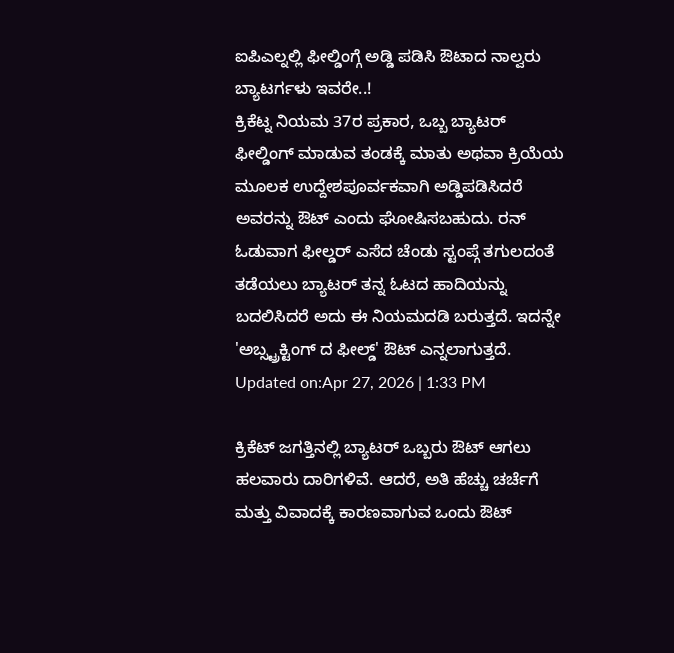ಐಪಿಎಲ್ನಲ್ಲಿ ಫೀಲ್ಡಿಂಗ್ಗೆ ಅಡ್ಡಿ ಪಡಿಸಿ ಔಟಾದ ನಾಲ್ವರು ಬ್ಯಾಟರ್ಗಳು ಇವರೇ..!
ಕ್ರಿಕೆಟ್ನ ನಿಯಮ 37ರ ಪ್ರಕಾರ, ಒಬ್ಬ ಬ್ಯಾಟರ್ ಫೀಲ್ಡಿಂಗ್ ಮಾಡುವ ತಂಡಕ್ಕೆ ಮಾತು ಅಥವಾ ಕ್ರಿಯೆಯ ಮೂಲಕ ಉದ್ದೇಶಪೂರ್ವಕವಾಗಿ ಅಡ್ಡಿಪಡಿಸಿದರೆ ಅವರನ್ನು ಔಟ್ ಎಂದು ಘೋಷಿಸಬಹುದು. ರನ್ ಓಡುವಾಗ ಫೀಲ್ಡರ್ ಎಸೆದ ಚೆಂಡು ಸ್ಟಂಪ್ಗೆ ತಗುಲದಂತೆ ತಡೆಯಲು ಬ್ಯಾಟರ್ ತನ್ನ ಓಟದ ಹಾದಿಯನ್ನು ಬದಲಿಸಿದರೆ ಅದು ಈ ನಿಯಮದಡಿ ಬರುತ್ತದೆ. ಇದನ್ನೇ 'ಅಬ್ಸ್ಟ್ರಕ್ಟಿಂಗ್ ದ ಫೀಲ್ಡ್' ಔಟ್ ಎನ್ನಲಾಗುತ್ತದೆ.
Updated on:Apr 27, 2026 | 1:33 PM

ಕ್ರಿಕೆಟ್ ಜಗತ್ತಿನಲ್ಲಿ ಬ್ಯಾಟರ್ ಒಬ್ಬರು ಔಟ್ ಆಗಲು ಹಲವಾರು ದಾರಿಗಳಿವೆ. ಆದರೆ, ಅತಿ ಹೆಚ್ಚು ಚರ್ಚೆಗೆ ಮತ್ತು ವಿವಾದಕ್ಕೆ ಕಾರಣವಾಗುವ ಒಂದು ಔಟ್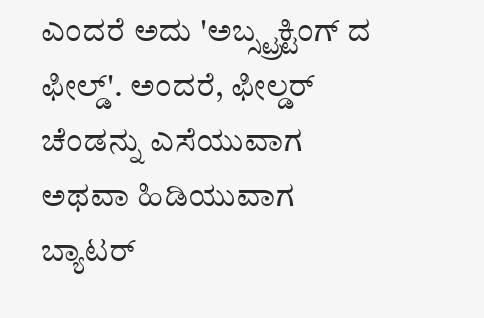ಎಂದರೆ ಅದು 'ಅಬ್ಸ್ಟ್ರಕ್ಟಿಂಗ್ ದ ಫೀಲ್ಡ್'. ಅಂದರೆ, ಫೀಲ್ಡರ್ ಚೆಂಡನ್ನು ಎಸೆಯುವಾಗ ಅಥವಾ ಹಿಡಿಯುವಾಗ ಬ್ಯಾಟರ್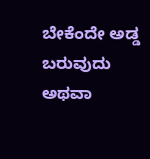ಬೇಕೆಂದೇ ಅಡ್ಡ ಬರುವುದು ಅಥವಾ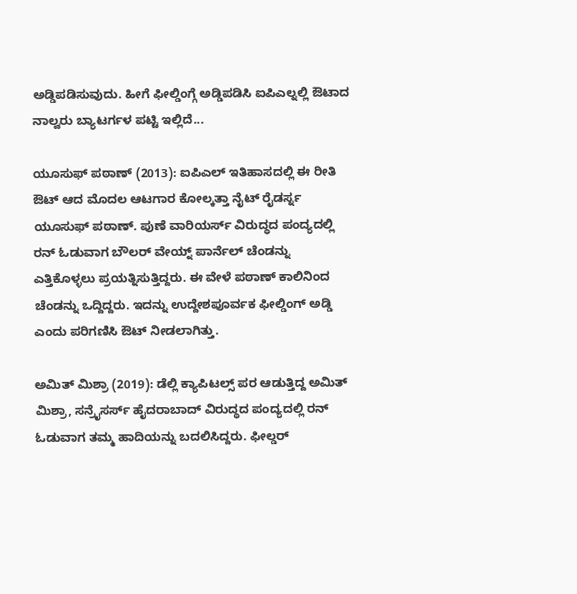ಅಡ್ಡಿಪಡಿಸುವುದು. ಹೀಗೆ ಫೀಲ್ಡಿಂಗ್ಗೆ ಅಡ್ಡಿಪಡಿಸಿ ಐಪಿಎಲ್ನಲ್ಲಿ ಔಟಾದ ನಾಲ್ವರು ಬ್ಯಾಟರ್ಗಳ ಪಟ್ಟಿ ಇಲ್ಲಿದೆ...

ಯೂಸುಫ್ ಪಠಾಣ್ (2013): ಐಪಿಎಲ್ ಇತಿಹಾಸದಲ್ಲಿ ಈ ರೀತಿ ಔಟ್ ಆದ ಮೊದಲ ಆಟಗಾರ ಕೋಲ್ಕತ್ತಾ ನೈಟ್ ರೈಡರ್ಸ್ನ ಯೂಸುಫ್ ಪಠಾಣ್. ಪುಣೆ ವಾರಿಯರ್ಸ್ ವಿರುದ್ಧದ ಪಂದ್ಯದಲ್ಲಿ ರನ್ ಓಡುವಾಗ ಬೌಲರ್ ವೇಯ್ನ್ ಪಾರ್ನೆಲ್ ಚೆಂಡನ್ನು ಎತ್ತಿಕೊಳ್ಳಲು ಪ್ರಯತ್ನಿಸುತ್ತಿದ್ದರು. ಈ ವೇಳೆ ಪಠಾಣ್ ಕಾಲಿನಿಂದ ಚೆಂಡನ್ನು ಒದ್ದಿದ್ದರು. ಇದನ್ನು ಉದ್ದೇಶಪೂರ್ವಕ ಫೀಲ್ಡಿಂಗ್ ಅಡ್ಡಿ ಎಂದು ಪರಿಗಣಿಸಿ ಔಟ್ ನೀಡಲಾಗಿತ್ತು.

ಅಮಿತ್ ಮಿಶ್ರಾ (2019): ಡೆಲ್ಲಿ ಕ್ಯಾಪಿಟಲ್ಸ್ ಪರ ಆಡುತ್ತಿದ್ದ ಅಮಿತ್ ಮಿಶ್ರಾ, ಸನ್ರೈಸರ್ಸ್ ಹೈದರಾಬಾದ್ ವಿರುದ್ಧದ ಪಂದ್ಯದಲ್ಲಿ ರನ್ ಓಡುವಾಗ ತಮ್ಮ ಹಾದಿಯನ್ನು ಬದಲಿಸಿದ್ದರು. ಫೀಲ್ಡರ್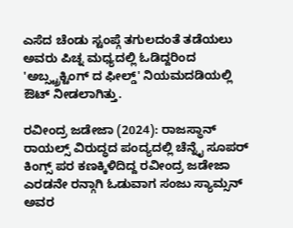ಎಸೆದ ಚೆಂಡು ಸ್ಟಂಪ್ಗೆ ತಗುಲದಂತೆ ತಡೆಯಲು ಅವರು ಪಿಚ್ನ ಮಧ್ಯದಲ್ಲಿ ಓಡಿದ್ದರಿಂದ 'ಅಬ್ಸ್ಟ್ರಕ್ಟಿಂಗ್ ದ ಫೀಲ್ಡ್' ನಿಯಮದಡಿಯಲ್ಲಿ ಔಟ್ ನೀಡಲಾಗಿತ್ತು.

ರವೀಂದ್ರ ಜಡೇಜಾ (2024): ರಾಜಸ್ಥಾನ್ ರಾಯಲ್ಸ್ ವಿರುದ್ಧದ ಪಂದ್ಯದಲ್ಲಿ ಚೆನ್ನೈ ಸೂಪರ್ ಕಿಂಗ್ಸ್ ಪರ ಕಣಕ್ಕಿಳಿದಿದ್ದ ರವೀಂದ್ರ ಜಡೇಜಾ ಎರಡನೇ ರನ್ಗಾಗಿ ಓಡುವಾಗ ಸಂಜು ಸ್ಯಾಮ್ಸನ್ ಅವರ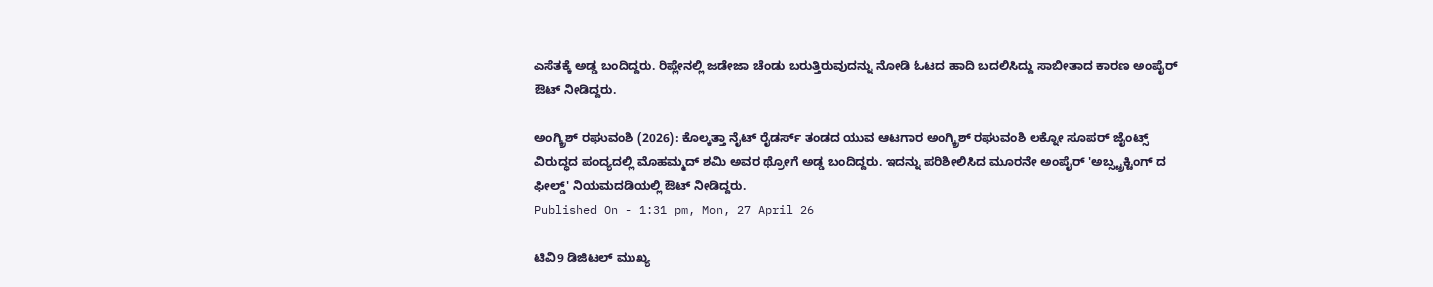ಎಸೆತಕ್ಕೆ ಅಡ್ಡ ಬಂದಿದ್ದರು. ರಿಪ್ಲೇನಲ್ಲಿ ಜಡೇಜಾ ಚೆಂಡು ಬರುತ್ತಿರುವುದನ್ನು ನೋಡಿ ಓಟದ ಹಾದಿ ಬದಲಿಸಿದ್ದು ಸಾಬೀತಾದ ಕಾರಣ ಅಂಪೈರ್ ಔಟ್ ನೀಡಿದ್ದರು.

ಅಂಗ್ಕ್ರಿಶ್ ರಘುವಂಶಿ (2026): ಕೊಲ್ಕತ್ತಾ ನೈಟ್ ರೈಡರ್ಸ್ ತಂಡದ ಯುವ ಆಟಗಾರ ಅಂಗ್ಕ್ರಿಶ್ ರಘುವಂಶಿ ಲಕ್ನೋ ಸೂಪರ್ ಜೈಂಟ್ಸ್ ವಿರುದ್ಧದ ಪಂದ್ಯದಲ್ಲಿ ಮೊಹಮ್ಮದ್ ಶಮಿ ಅವರ ಥ್ರೋಗೆ ಅಡ್ಡ ಬಂದಿದ್ದರು. ಇದನ್ನು ಪರಿಶೀಲಿಸಿದ ಮೂರನೇ ಅಂಪೈರ್ 'ಅಬ್ಸ್ಟ್ರಕ್ಟಿಂಗ್ ದ ಫೀಲ್ಡ್' ನಿಯಮದಡಿಯಲ್ಲಿ ಔಟ್ ನೀಡಿದ್ದರು.
Published On - 1:31 pm, Mon, 27 April 26

ಟಿವಿ9 ಡಿಜಿಟಲ್ ಮುಖ್ಯ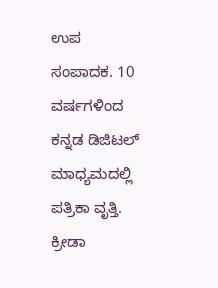ಉಪ ಸಂಪಾದಕ. 10 ವರ್ಷಗಳಿಂದ ಕನ್ನಡ ಡಿಜಿಟಲ್ ಮಾಧ್ಯಮದಲ್ಲಿ ಪತ್ರಿಕಾ ವೃತ್ತಿ. ಕ್ರೀಡಾ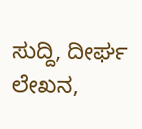ಸುದ್ದಿ, ದೀರ್ಘ ಲೇಖನ,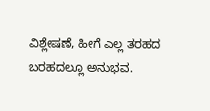ವಿಶ್ಲೇಷಣೆ, ಹೀಗೆ ಎಲ್ಲ ತರಹದ ಬರಹದಲ್ಲೂ ಅನುಭವ.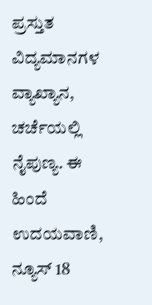ಪ್ರಸ್ತುತ ವಿದ್ಯಮಾನಗಳ ವ್ಯಾಖ್ಯಾನ, ಚರ್ಚೆಯಲ್ಲಿ ನೈಪುಣ್ಯ. ಈ ಹಿಂದೆ ಉದಯವಾಣಿ, ನ್ಯೂಸ್ 18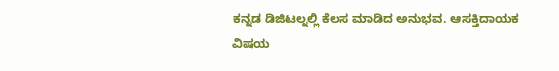ಕನ್ನಡ ಡಿಜಿಟಲ್ನಲ್ಲಿ ಕೆಲಸ ಮಾಡಿದ ಅನುಭವ. ಆಸಕ್ತಿದಾಯಕ ವಿಷಯ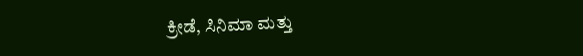ಕ್ರೀಡೆ, ಸಿನಿಮಾ ಮತ್ತು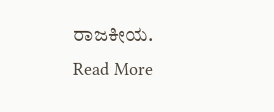ರಾಜಕೀಯ.
Read More